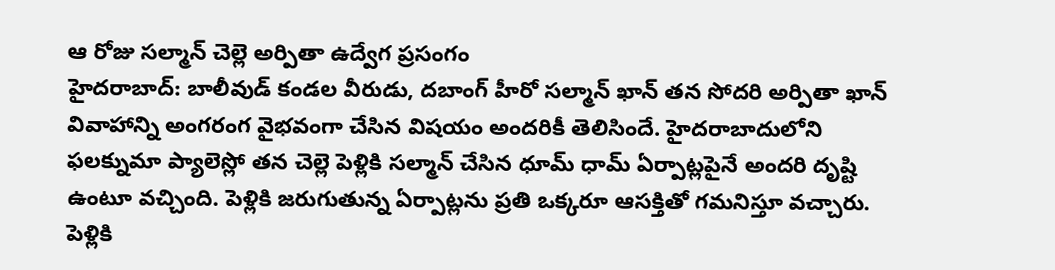ఆ రోజు సల్మాన్ చెల్లె అర్పితా ఉద్వేగ ప్రసంగం
హైదరాబాద్: బాలీవుడ్ కండల వీరుడు, దబాంగ్ హీరో సల్మాన్ ఖాన్ తన సోదరి అర్పితా ఖాన్ వివాహాన్ని అంగరంగ వైభవంగా చేసిన విషయం అందరికీ తెలిసిందే. హైదరాబాదులోని ఫలక్నుమా ప్యాలెస్లో తన చెల్లె పెళ్లికి సల్మాన్ చేసిన ధూమ్ ధామ్ ఏర్పాట్లపైనే అందరి దృష్టి ఉంటూ వచ్చింది. పెళ్లికి జరుగుతున్న ఏర్పాట్లను ప్రతి ఒక్కరూ ఆసక్తితో గమనిస్తూ వచ్చారు. పెళ్లికి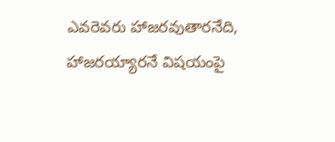ఎవరెవరు హాజరవుతారనేది, హాజరయ్యారనే విషయంపై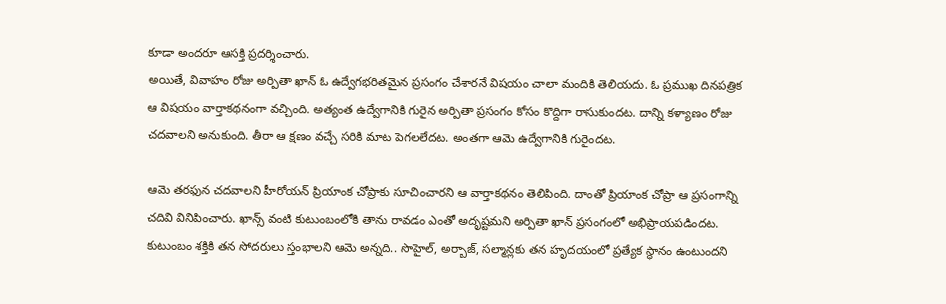కూడా అందరూ ఆసక్తి ప్రదర్శించారు.
అయితే, వివాహం రోజు అర్పితా ఖాన్ ఓ ఉద్వేగభరితమైన ప్రసంగం చేశారనే విషయం చాలా మందికి తెలియదు. ఓ ప్రముఖ దినపత్రిక ఆ విషయం వార్తాకథనంగా వచ్చింది. అత్యంత ఉద్వేగానికి గురైన అర్పితా ప్రసంగం కోసం కొద్దిగా రాసుకుందట. దాన్ని కళ్యాణం రోజు చదవాలని అనుకుంది. తీరా ఆ క్షణం వచ్చే సరికి మాట పెగలలేదట. అంతగా ఆమె ఉద్వేగానికి గురైందట.

ఆమె తరఫున చదవాలని హీరోయన్ ప్రియాంక చోప్రాకు సూచించారని ఆ వార్తాకథనం తెలిపింది. దాంతో ప్రియాంక చోప్రా ఆ ప్రసంగాన్ని చదివి వినిపించారు. ఖాన్స్ వంటి కుటుంబంలోకి తాను రావడం ఎంతో అదృష్టమని అర్పితా ఖాన్ ప్రసంగంలో అభిప్రాయపడిందట.
కుటుంబం శక్తికి తన సోదరులు స్తంభాలని ఆమె అన్నది.. సొహైల్, అర్బాజ్, సల్మాన్లకు తన హృదయంలో ప్రత్యేక స్థానం ఉంటుందని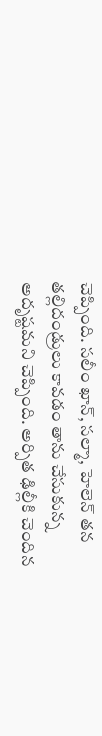చెప్పింది. సలీం ఖాన్, సల్మా, హెలెన్ తన తల్లిదండ్రులు కావడం తాను చేసుకున్న అదృష్టమని చెప్పింది. అర్పిత ఢిల్లీకి చెందిన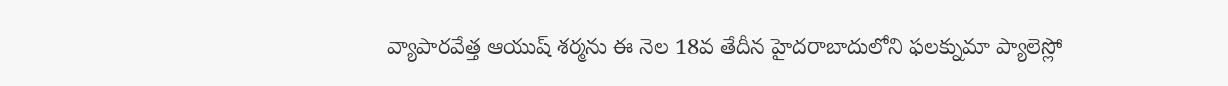వ్యాపారవేత్త ఆయుష్ శర్మను ఈ నెల 18వ తేదీన హైదరాబాదులోని ఫలక్నుమా ప్యాలెస్లో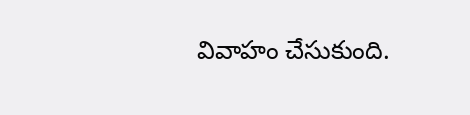వివాహం చేసుకుంది.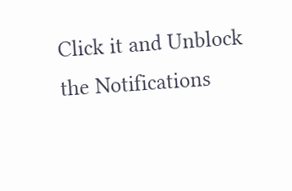Click it and Unblock the Notifications